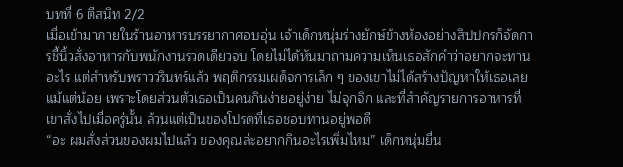บทที่ 6 ตีสนิท 2/2
เมื่อเข้ามาภายในร้านอาหารบรรยากาศอบอุ่น เจ้าเด็กหนุ่มร่างยักษ์ข้างห้องอย่างสิปปกรก็จัดการชี้นิ้วสั่งอาหารกับพนักงานรวดเดียวจบ โดยไม่ได้หันมาถามความเห็นเธอสักคำว่าอยากจะทานอะไร แต่สำหรับพราววรินทร์แล้ว พฤติกรรมเผด็จการเล็ก ๆ ของเขาไม่ได้สร้างปัญหาให้เธอเลยแม้แต่น้อย เพราะโดยส่วนตัวเธอเป็นคนกินง่ายอยู่ง่าย ไม่จุกจิก และที่สำคัญรายการอาหารที่เขาสั่งไปเมื่อครู่นั้น ล้วนแต่เป็นของโปรดที่เธอชอบทานอยู่พอดี
“อะ ผมสั่งส่วนของผมไปแล้ว ของคุณล่ะอยากกินอะไรเพิ่มไหม” เด็กหนุ่มยื่น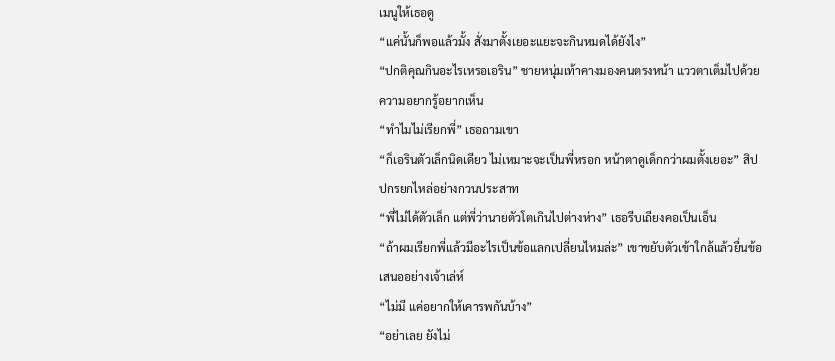เมนูให้เธอดู
“แค่นั้นก็พอแล้วมั้ง สั่งมาตั้งเยอะแยะจะกินหมดได้ยังไง”
“ปกติคุณกินอะไรเหรอเอริน” ชายหนุ่มเท้าคางมองคนตรงหน้า แววตาเต็มไปด้วยความอยากรู้อยากเห็น
“ทำไมไม่เรียกพี่” เธอถามเขา
“ก็เอรินตัวเล็กนิดเดียว ไม่เหมาะจะเป็นพี่หรอก หน้าตาดูเด็กกว่าผมตั้งเยอะ” สิปปกรยกไหล่อย่างกวนประสาท
“พี่ไม่ได้ตัวเล็ก แต่พี่ว่านายตัวโตเกินไปต่างห่าง” เธอรีบเถียงคอเป็นเอ็น
“ถ้าผมเรียกพี่แล้วมีอะไรเป็นข้อแลกเปลี่ยนไหมล่ะ” เขาขยับตัวเข้าใกล้แล้วยื่นข้อเสนออย่างเจ้าเล่ห์
“ไม่มี แค่อยากให้เคารพกันบ้าง”
“อย่าเลย ยังไม่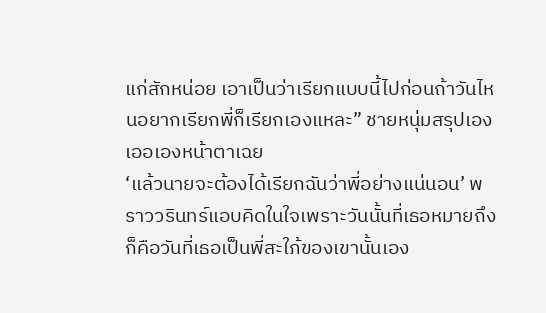แก่สักหน่อย เอาเป็นว่าเรียกแบบนี้ไปก่อนถ้าวันไหนอยากเรียกพี่ก็เรียกเองแหละ” ชายหนุ่มสรุปเองเออเองหน้าตาเฉย
‘แล้วนายจะต้องได้เรียกฉันว่าพี่อย่างแน่นอน’ พราววรินทร์แอบคิดในใจเพราะวันนั้นที่เธอหมายถึงก็คือวันที่เธอเป็นพี่สะใภ้ของเขานั้นเอง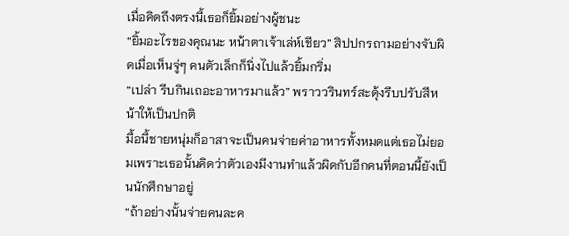เมื่อคิดถึงตรงนี้เธอก็ยิ้มอย่างผู้ชนะ
“ยิ้มอะไรของคุณนะ หน้าตาเจ้าเล่ห์เชียว” สิปปกรถามอย่างจับผิดเมื่อเห็นจู่ๆ คนตัวเล็กก็นิ่งไปแล้วยิ้มกริ่ม
“เปล่า รีบกินเถอะอาหารมาแล้ว” พราววรินทร์สะดุ้งรีบปรับสีหน้าให้เป็นปกติ
มื้อนี้ชายหนุ่มก็อาสาจะเป็นคนจ่ายค่าอาหารทั้งหมดแต่เธอไม่ยอมเพราะเธอนั้นคิดว่าตัวเองมีงานทำแล้วผิดกับอีกคนที่ตอนนี้ยังเป็นนักศึกษาอยู่
“ถ้าอย่างนั้นจ่ายคนละค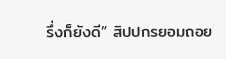รึ่งก็ยังดี” สิปปกรยอมถอย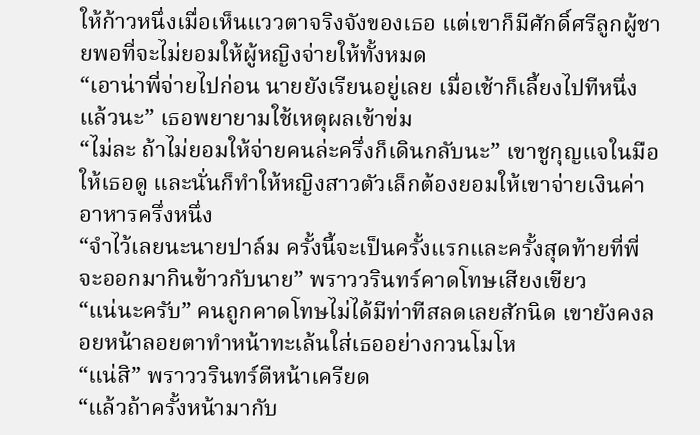ให้ก้าวหนึ่งเมื่อเห็นแววตาจริงจังของเธอ แต่เขาก็มีศักดิ์ศรีลูกผู้ชายพอที่จะไม่ยอมให้ผู้หญิงจ่ายให้ทั้งหมด
“เอาน่าพี่จ่ายไปก่อน นายยังเรียนอยู่เลย เมื่อเช้าก็เลี้ยงไปทีหนึ่งแล้วนะ” เธอพยายามใช้เหตุผลเข้าข่ม
“ไม่ละ ถ้าไม่ยอมให้จ่ายคนล่ะครึ่งก็เดินกลับนะ” เขาชูกุญแจในมือให้เธอดู และนั่นก็ทำให้หญิงสาวตัวเล็กต้องยอมให้เขาจ่ายเงินค่าอาหารครึ่งหนึ่ง
“จำไว้เลยนะนายปาล์ม ครั้งนี้จะเป็นครั้งแรกและครั้งสุดท้ายที่พี่จะออกมากินข้าวกับนาย” พราววรินทร์คาดโทษเสียงเขียว
“แน่นะครับ” คนถูกคาดโทษไม่ได้มีท่าทีสลดเลยสักนิด เขายังคงลอยหน้าลอยตาทำหน้าทะเล้นใส่เธออย่างกวนโมโห
“แน่สิ” พราววรินทร์ตีหน้าเครียด
“แล้วถ้าครั้งหน้ามากับ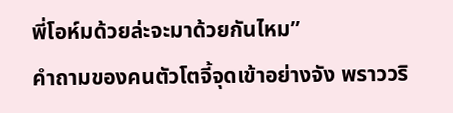พี่โอห์มด้วยล่ะจะมาด้วยกันไหม”
คำถามของคนตัวโตจี้จุดเข้าอย่างจัง พราววริ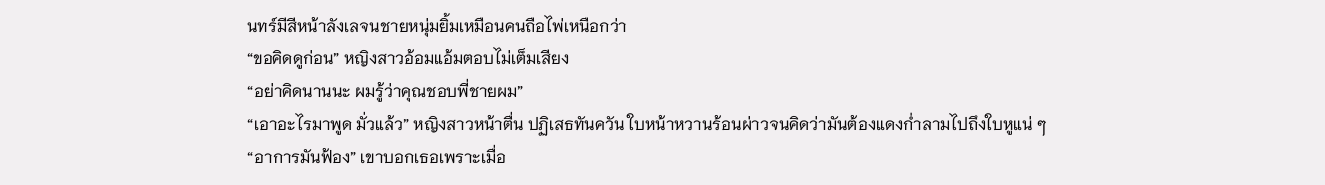นทร์มีสีหน้าลังเลจนชายหนุ่มยิ้มเหมือนคนถือไพ่เหนือกว่า
“ขอคิดดูก่อน” หญิงสาวอ้อมแอ้มตอบไม่เต็มเสียง
“อย่าคิดนานนะ ผมรู้ว่าคุณชอบพี่ชายผม”
“เอาอะไรมาพูด มั่วแล้ว” หญิงสาวหน้าตื่น ปฏิเสธทันควัน ใบหน้าหวานร้อนผ่าวจนคิดว่ามันต้องแดงก่ำลามไปถึงใบหูแน่ ๆ
“อาการมันฟ้อง” เขาบอกเธอเพราะเมื่อ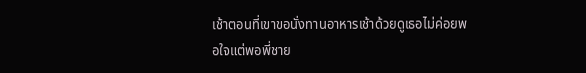เช้าตอนที่เขาขอนั่งทานอาหารเช้าด้วยดูเธอไม่ค่อยพอใจแต่พอพี่ชาย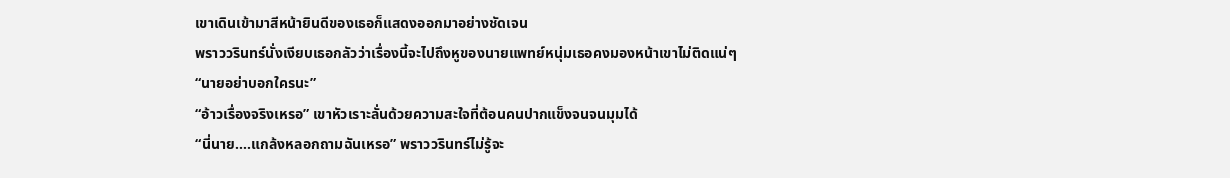เขาเดินเข้ามาสีหน้ายินดีของเธอก็แสดงออกมาอย่างชัดเจน
พราววรินทร์นั่งเงียบเธอกลัวว่าเรื่องนี้จะไปถึงหูของนายแพทย์หนุ่มเธอคงมองหน้าเขาไม่ติดแน่ๆ
“นายอย่าบอกใครนะ”
“อ้าวเรื่องจริงเหรอ” เขาหัวเราะลั่นด้วยความสะใจที่ต้อนคนปากแข็งจนจนมุมได้
“นี่นาย....แกล้งหลอกถามฉันเหรอ” พราววรินทร์ไม่รู้จะ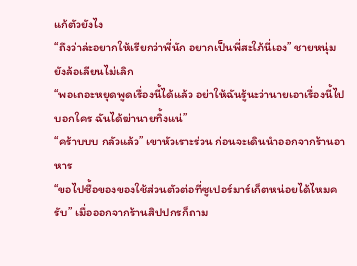แก้ตัวยังไง
“ถึงว่าล่ะอยากให้เรียกว่าพี่นัก อยากเป็นพี่สะใภ้นี่เอง” ชายหนุ่มยังล้อเลียนไม่เลิก
“พอเถอะหยุดพูดเรื่องนี้ได้แล้ว อย่าให้ฉันรู้นะว่านายเอาเรื่องนี้ไปบอกใคร ฉันได้ฆ่านายทิ้งแน่”
“คร้าบบบ กลัวแล้ว” เขาหัวเราะร่วน ก่อนจะเดินนำออกจากร้านอาหาร
“ขอไปซื้อของของใช้ส่วนตัวต่อที่ซูเปอร์มาร์เก็ตหน่อยได้ไหมครับ” เมื่อออกจากร้านสิปปกรก็ถาม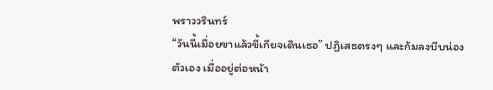พราววรินทร์
“วันนี้เมื่อยขาแล้วขี้เกียจเดินเธอ” ปฏิเสธตรงๆ และก้มลงบีบน่องตัวเอง เมื่ออยู่ต่อหน้า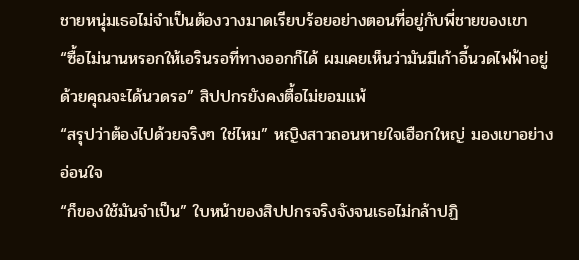ชายหนุ่มเธอไม่จำเป็นต้องวางมาดเรียบร้อยอย่างตอนที่อยู่กับพี่ชายของเขา
“ซื้อไม่นานหรอกให้เอรินรอที่ทางออกก็ได้ ผมเคยเห็นว่ามันมีเก้าอี้นวดไฟฟ้าอยู่ด้วยคุณจะได้นวดรอ” สิปปกรยังคงตื้อไม่ยอมแพ้
“สรุปว่าต้องไปด้วยจริงๆ ใช่ไหม” หญิงสาวถอนหายใจเฮือกใหญ่ มองเขาอย่างอ่อนใจ
“ก็ของใช้มันจำเป็น” ใบหน้าของสิปปกรจริงจังจนเธอไม่กล้าปฏิ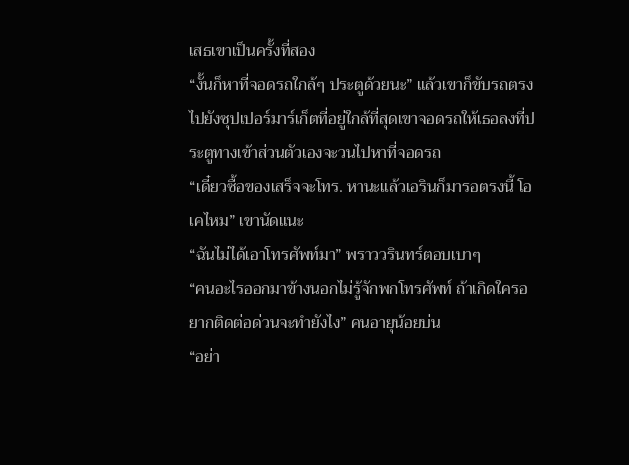เสธเขาเป็นครั้งที่สอง
“งั้นก็หาที่จอดรถใกล้ๆ ประตูด้วยนะ” แล้วเขาก็ขับรถตรงไปยังซุปเปอร์มาร์เก็ตที่อยู่ใกล้ที่สุดเขาจอดรถให้เธอลงที่ประตูทางเข้าส่วนตัวเองจะวนไปหาที่จอดรถ
“เดี๋ยวซื้อของเสร็จจะโทร. หานะแล้วเอรินก็มารอตรงนี้ โอเคไหม” เขานัดแนะ
“ฉันไม่ได้เอาโทรศัพท์มา” พราววรินทร์ตอบเบาๆ
“คนอะไรออกมาข้างนอกไม่รู้จักพกโทรศัพท์ ถ้าเกิดใครอยากติดต่อด่วนจะทำยังไง” คนอายุน้อยบ่น
“อย่า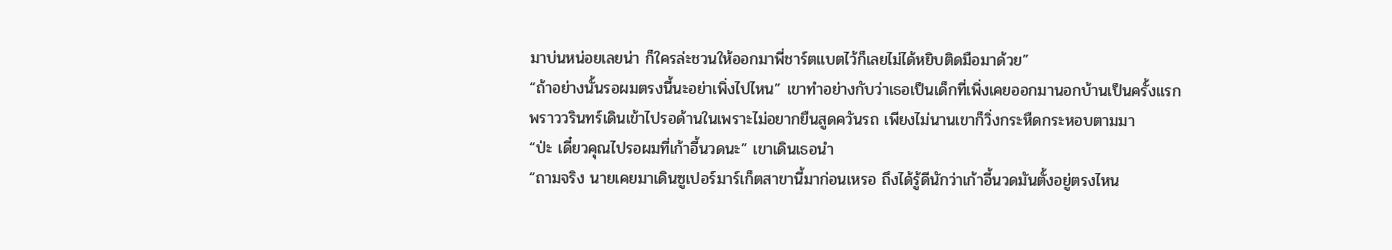มาบ่นหน่อยเลยน่า ก็ใครล่ะชวนให้ออกมาพี่ชาร์ตแบตไว้ก็เลยไม่ได้หยิบติดมือมาด้วย”
“ถ้าอย่างนั้นรอผมตรงนี้นะอย่าเพิ่งไปไหน” เขาทำอย่างกับว่าเธอเป็นเด็กที่เพิ่งเคยออกมานอกบ้านเป็นครั้งแรก
พราววรินทร์เดินเข้าไปรอด้านในเพราะไม่อยากยืนสูดควันรถ เพียงไม่นานเขาก็วิ่งกระหืดกระหอบตามมา
“ป่ะ เดี๋ยวคุณไปรอผมที่เก้าอี้นวดนะ” เขาเดินเธอนำ
“ถามจริง นายเคยมาเดินซูเปอร์มาร์เก็ตสาขานี้มาก่อนเหรอ ถึงได้รู้ดีนักว่าเก้าอี้นวดมันตั้งอยู่ตรงไหน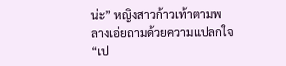น่ะ” หญิงสาวก้าวเท้าตามพลางเอ่ยถามด้วยความแปลกใจ
“เป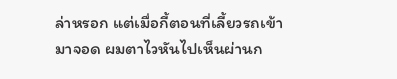ล่าหรอก แต่เมื่อกี้ตอนที่เลี้ยวรถเข้ามาจอด ผมตาไวหันไปเห็นผ่านก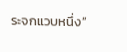ระจกแวบหนึ่ง”